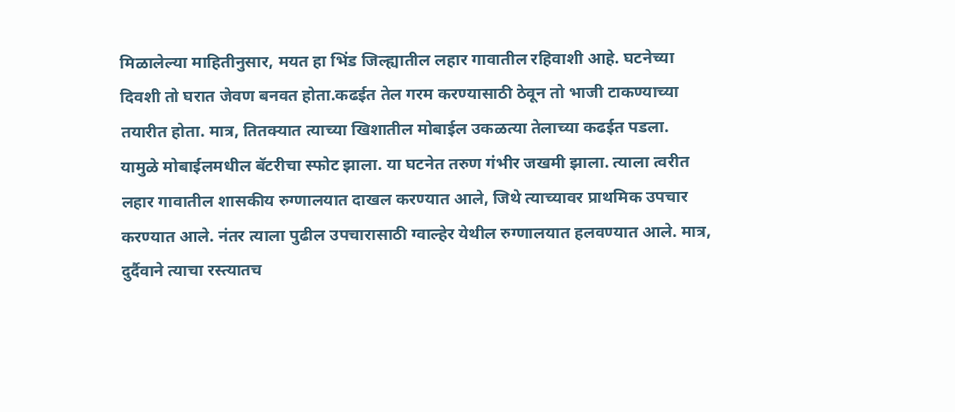मिळालेल्या माहितीनुसार, मयत हा भिंड जिल्ह्यातील लहार गावातील रहिवाशी आहे. घटनेच्या दिवशी तो घरात जेवण बनवत होता.कढईत तेल गरम करण्यासाठी ठेवून तो भाजी टाकण्याच्या तयारीत होता. मात्र, तितक्यात त्याच्या खिशातील मोबाईल उकळत्या तेलाच्या कढईत पडला. यामुळे मोबाईलमधील बॅटरीचा स्फोट झाला. या घटनेत तरुण गंभीर जखमी झाला. त्याला त्वरीत लहार गावातील शासकीय रुग्णालयात दाखल करण्यात आले, जिथे त्याच्यावर प्राथमिक उपचार करण्यात आले. नंतर त्याला पुढील उपचारासाठी ग्वाल्हेर येथील रुग्णालयात हलवण्यात आले. मात्र, दुर्दैवाने त्याचा रस्त्यातच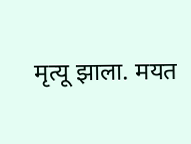मृत्यू झाला. मयत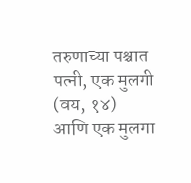तरुणाच्या पश्चात पत्नी, एक मुलगी (वय, १४) आणि एक मुलगा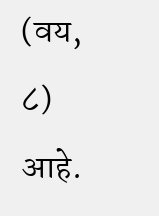(वय, ८) आहे.